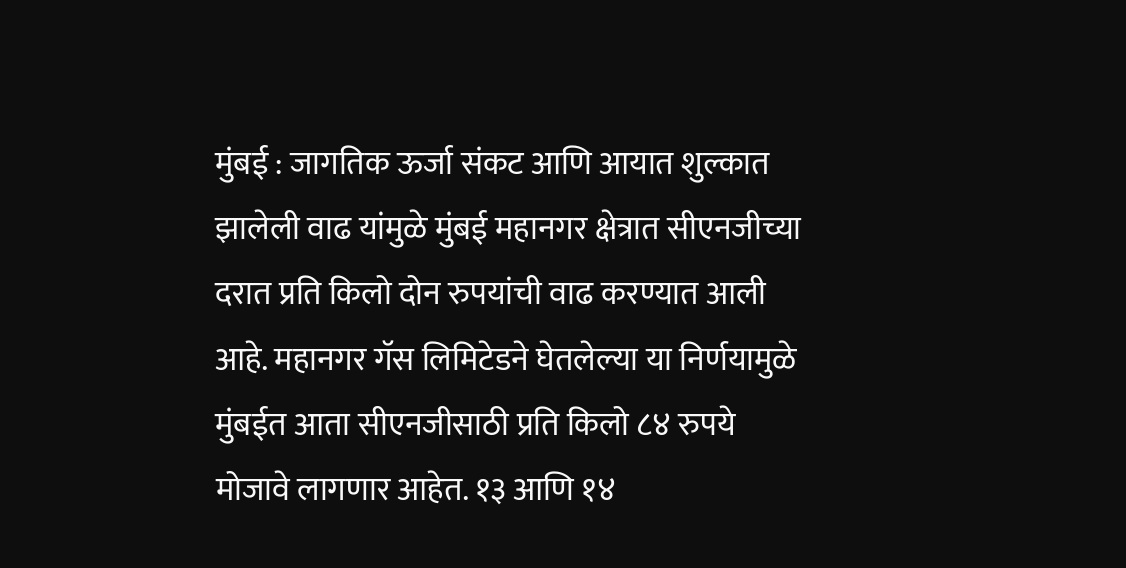मुंबई : जागतिक ऊर्जा संकट आणि आयात शुल्कात झालेली वाढ यांमुळे मुंबई महानगर क्षेत्रात सीएनजीच्या दरात प्रति किलो दोन रुपयांची वाढ करण्यात आली आहे. महानगर गॅस लिमिटेडने घेतलेल्या या निर्णयामुळे मुंबईत आता सीएनजीसाठी प्रति किलो ८४ रुपये मोजावे लागणार आहेत. १३ आणि १४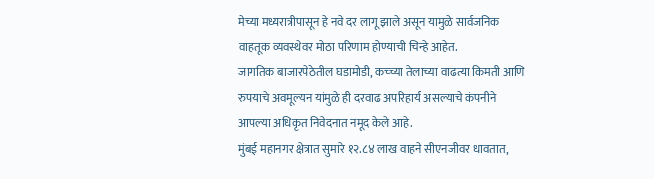मेच्या मध्यरात्रीपासून हे नवे दर लागू झाले असून यामुळे सार्वजनिक वाहतूक व्यवस्थेवर मोठा परिणाम होण्याची चिन्हे आहेत.
जागतिक बाजारपेठेतील घडामोडी, कच्च्या तेलाच्या वाढत्या किमती आणि रुपयाचे अवमूल्यन यांमुळे ही दरवाढ अपरिहार्य असल्याचे कंपनीने आपल्या अधिकृत निवेदनात नमूद केले आहे.
मुंबई महानगर क्षेत्रात सुमारे १२.८४ लाख वाहने सीएनजीवर धावतात,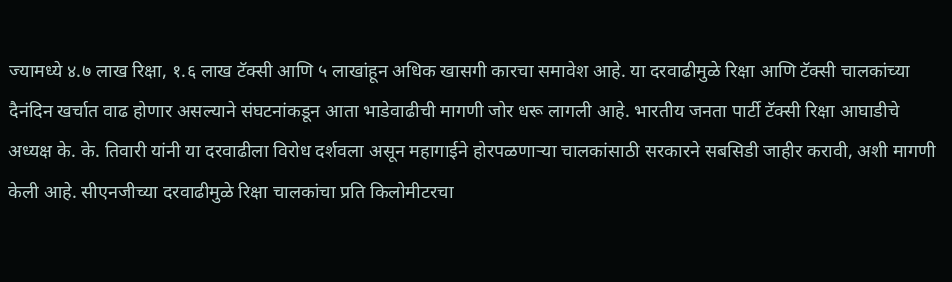ज्यामध्ये ४.७ लाख रिक्षा, १.६ लाख टॅक्सी आणि ५ लाखांहून अधिक खासगी कारचा समावेश आहे. या दरवाढीमुळे रिक्षा आणि टॅक्सी चालकांच्या दैनंदिन खर्चात वाढ होणार असल्याने संघटनांकडून आता भाडेवाढीची मागणी जोर धरू लागली आहे. भारतीय जनता पार्टी टॅक्सी रिक्षा आघाडीचे अध्यक्ष के. के. तिवारी यांनी या दरवाढीला विरोध दर्शवला असून महागाईने होरपळणाऱ्या चालकांसाठी सरकारने सबसिडी जाहीर करावी, अशी मागणी केली आहे. सीएनजीच्या दरवाढीमुळे रिक्षा चालकांचा प्रति किलोमीटरचा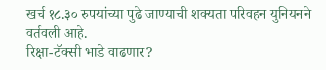खर्च १८.३० रुपयांच्या पुढे जाण्याची शक्यता परिवहन युनियनने वर्तवली आहे.
रिक्षा-टॅक्सी भाडे वाढणार?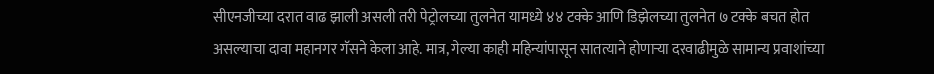सीएनजीच्या दरात वाढ झाली असली तरी पेट्रोलच्या तुलनेत यामध्ये ४४ टक्के आणि डिझेलच्या तुलनेत ७ टक्के बचत होत असल्याचा दावा महानगर गॅसने केला आहे. मात्र, गेल्या काही महिन्यांपासून सातत्याने होणाऱ्या दरवाढीमुळे सामान्य प्रवाशांच्या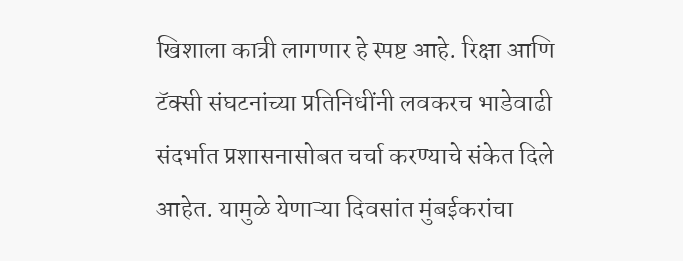खिशाला कात्री लागणार हे स्पष्ट आहे. रिक्षा आणि टॅक्सी संघटनांच्या प्रतिनिधींनी लवकरच भाडेवाढी संदर्भात प्रशासनासोबत चर्चा करण्याचे संकेत दिले आहेत. यामुळे येणाऱ्या दिवसांत मुंबईकरांचा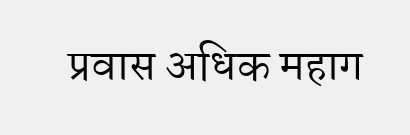प्रवास अधिक महाग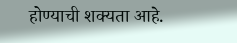होण्याची शक्यता आहे.